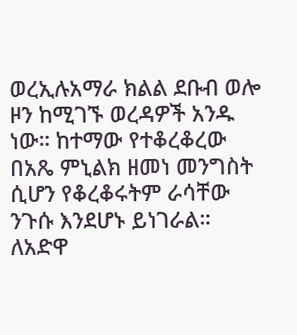ወረኢሉአማራ ክልል ደቡብ ወሎ ዞን ከሚገኙ ወረዳዎች አንዱ ነው። ከተማው የተቆረቆረው በአጼ ምኒልክ ዘመነ መንግስት ሲሆን የቆረቆሩትም ራሳቸው ንጉሱ እንደሆኑ ይነገራል። ለአድዋ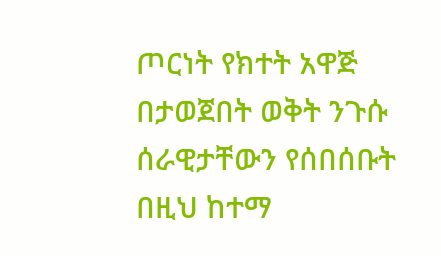ጦርነት የክተት አዋጅ በታወጀበት ወቅት ንጉሱ ሰራዊታቸውን የሰበሰቡት በዚህ ከተማ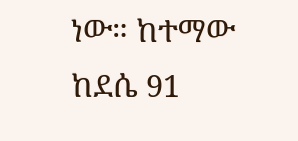ነው። ከተማው ከደሴ 91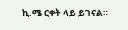ኪ.ሜ ርቀት ላይ ይገናል።